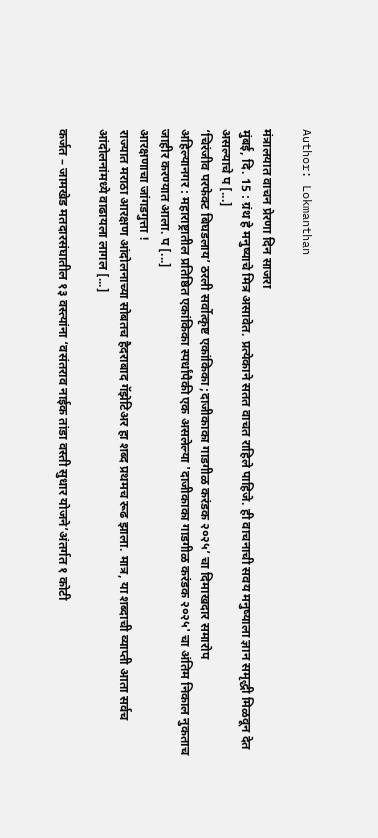Author: Lokmanthan

मंत्रालयात वाचन प्रेरणा दिन साजरा
मुंबई, दि. 15 : ग्रंथ हे मनुष्याचे मित्र असावेत. प्रत्येकाने सतत वाचत राहिले पाहिजे. ही वाचनाची सवय मनुष्याला ज्ञान समृद्धी मिळवून देत असल्याचे प [...]
‘चिरंजीव परफेक्ट बिघडलाय’ ठरली सर्वोत्कृष्ट एकांकिका ;दाजीकाका गाडगीळ करंडक २०२५’ चा दिमाखदार समारोप
अहिल्यानगर : महाराष्ट्रातील प्रतिष्ठित एकांकिका स्पर्धांपैकी एक असलेल्या 'दाजीकाका गाडगीळ करंडक २०२५' चा अंतिम निकाल नुकताच जाहीर करण्यात आला. प [...]
आरक्षणाचा जांगडगुत्ता !
राज्यात मराठा आरक्षण आंदोलनाच्या सोबतच हैदराबाद गॅझेटिअर हा शब्द प्रथमच रूढ झाला. मात्र, या शब्दाची व्याप्ती आता सर्वच आंदोलनांमध्ये वाढायला लागल [...]

कर्जत – जामखेड मतदारसंघातील १३ वस्त्यांना ‘वसंतराव नाईक तांडा वस्ती सुधार योजने’अंतर्गत १ कोटी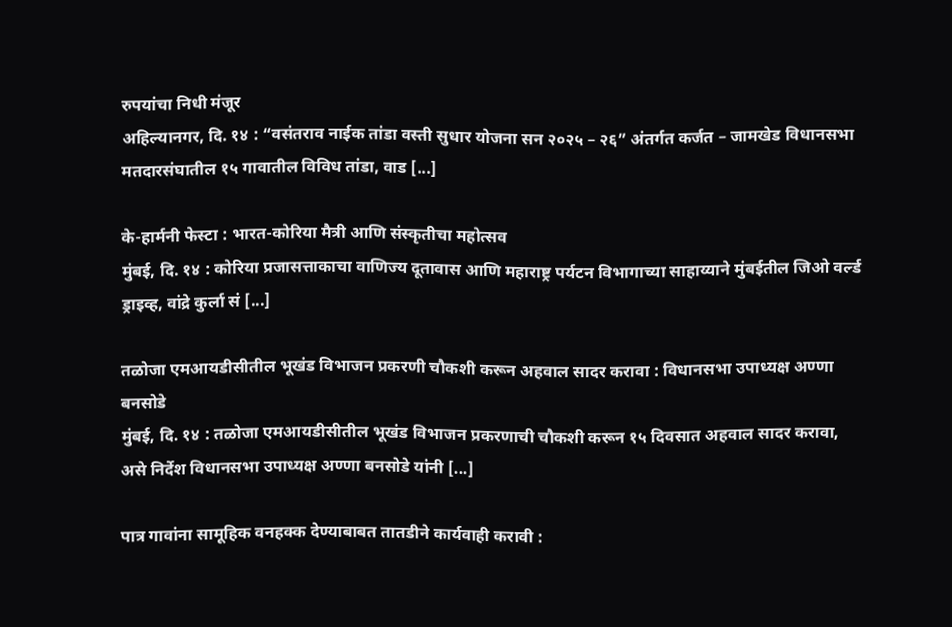रुपयांचा निधी मंजूर
अहिल्यानगर, दि. १४ : “वसंतराव नाईक तांडा वस्ती सुधार योजना सन २०२५ – २६” अंतर्गत कर्जत – जामखेड विधानसभा मतदारसंघातील १५ गावातील विविध तांडा, वाड [...]

के-हार्मनी फेस्टा : भारत-कोरिया मैत्री आणि संस्कृतीचा महोत्सव
मुंबई, दि. १४ : कोरिया प्रजासत्ताकाचा वाणिज्य दूतावास आणि महाराष्ट्र पर्यटन विभागाच्या साहाय्याने मुंबईतील जिओ वर्ल्ड ड्राइव्ह, वांद्रे कुर्ला सं [...]

तळोजा एमआयडीसीतील भूखंड विभाजन प्रकरणी चौकशी करून अहवाल सादर करावा : विधानसभा उपाध्यक्ष अण्णा बनसोडे
मुंबई, दि. १४ : तळोजा एमआयडीसीतील भूखंड विभाजन प्रकरणाची चौकशी करून १५ दिवसात अहवाल सादर करावा, असे निर्देश विधानसभा उपाध्यक्ष अण्णा बनसोडे यांनी [...]

पात्र गावांना सामूहिक वनहक्क देण्याबाबत तातडीने कार्यवाही करावी :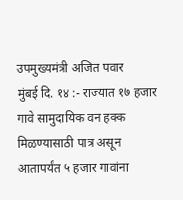उपमुख्यमंत्री अजित पवार
मुंबई दि. १४ :- राज्यात १७ हजार गावे सामुदायिक वन हक्क मिळण्यासाठी पात्र असून आतापर्यंत ५ हजार गावांना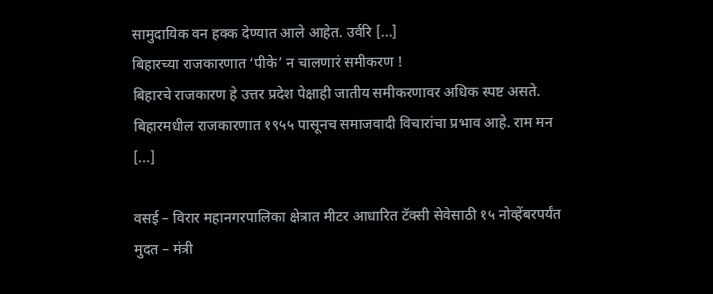सामुदायिक वन हक्क देण्यात आले आहेत. उर्वरि [...]
बिहारच्या राजकारणात ‘पीके’ न चालणारं समीकरण !
बिहारचे राजकारण हे उत्तर प्रदेश पेक्षाही जातीय समीकरणावर अधिक स्पष्ट असते. बिहारमधील राजकारणात १९५५ पासूनच समाजवादी विचारांचा प्रभाव आहे. राम मन [...]

वसई – विरार महानगरपालिका क्षेत्रात मीटर आधारित टॅक्सी सेवेसाठी १५ नोव्हेंबरपर्यंत मुदत – मंत्री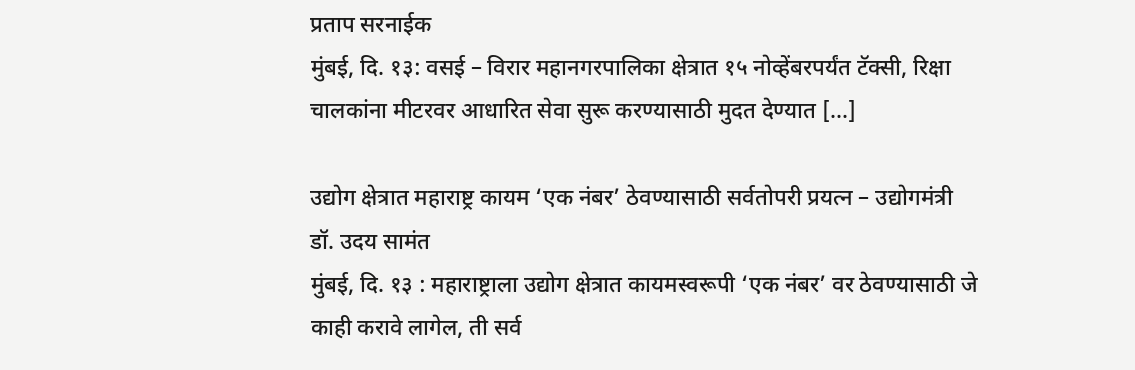प्रताप सरनाईक
मुंबई, दि. १३: वसई – विरार महानगरपालिका क्षेत्रात १५ नोव्हेंबरपर्यंत टॅक्सी, रिक्षा चालकांना मीटरवर आधारित सेवा सुरू करण्यासाठी मुदत देण्यात [...]

उद्योग क्षेत्रात महाराष्ट्र कायम ‘एक नंबर’ ठेवण्यासाठी सर्वतोपरी प्रयत्न – उद्योगमंत्री डॉ. उदय सामंत
मुंबई, दि. १३ : महाराष्ट्राला उद्योग क्षेत्रात कायमस्वरूपी ‘एक नंबर’ वर ठेवण्यासाठी जे काही करावे लागेल, ती सर्व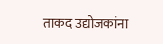ताकद उद्योजकांना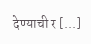देण्याची र [...]